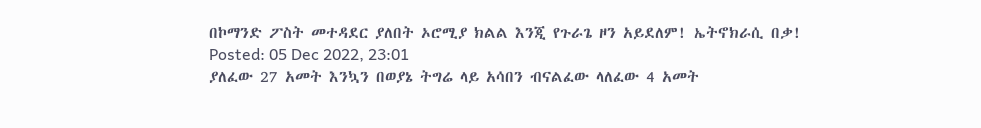በኮማንድ ፖስት መተዳደር ያለበት ኦሮሚያ ክልል እንጂ የጉራጌ ዞን አይደለም! ኤትኖክራሲ በቃ!
Posted: 05 Dec 2022, 23:01
ያለፈው 27 አመት እንኳን በወያኔ ትግሬ ላይ አሳበን ብናልፈው ላለፈው 4 አመት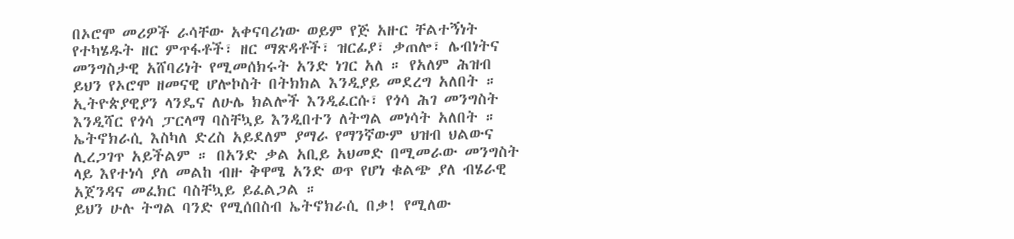በኦሮሞ መሪዎች ራሳቸው አቀናባሪነው ወይም የጅ አዙር ቸልተኝነት የተካሄዱት ዘር ምጥፋቶች፣ ዘር ማጽዳቶች፣ ዝርፊያ፣ ቃጠሎ፣ ሌብነትና መንግስታዊ አሸባሪነት የሚመሰክሩት አንድ ነገር አለ ። የአለም ሕዝብ ይህን የኦሮሞ ዘመናዊ ሆሎኮስት በትክክል እንዲያይ መደረግ አለበት ።
ኢትዮጵያዊያን ላንዴና ለሁሌ ክልሎች እንዲፈርሱ፣ የጎሳ ሕገ መንግስት እንዲሻር የጎሳ ፓርላማ ባስቸኳይ እንዲበተን ለትግል መነሳት አለበት ። ኤትኖክራሲ እስካለ ድረስ አይደለም ያማራ የማንኛውም ህዝብ ህልውና ሊረጋገጥ አይችልም ። በአንድ ቃል አቢይ አህመድ በሚመራው መንግስት ላይ እየተነሳ ያለ መልከ ብዙ ቅዋሜ አንድ ወጥ የሆነ ቁልጭ ያለ ብሄራዊ አጀንዳና መፈክር ባስቸኳይ ይፈልጋል ።
ይህን ሁሉ ትግል ባንድ የሚሰበስብ ኤትኖክራሲ በቃ! የሚለው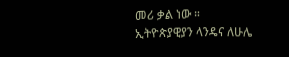መሪ ቃል ነው ።
ኢትዮጵያዊያን ላንዴና ለሁሌ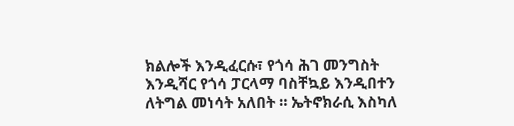ክልሎች እንዲፈርሱ፣ የጎሳ ሕገ መንግስት እንዲሻር የጎሳ ፓርላማ ባስቸኳይ እንዲበተን ለትግል መነሳት አለበት ። ኤትኖክራሲ እስካለ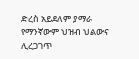ድረስ አይደለም ያማራ የማንኛውም ህዝብ ህልውና ሊረጋገጥ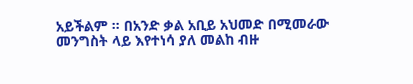አይችልም ። በአንድ ቃል አቢይ አህመድ በሚመራው መንግስት ላይ እየተነሳ ያለ መልከ ብዙ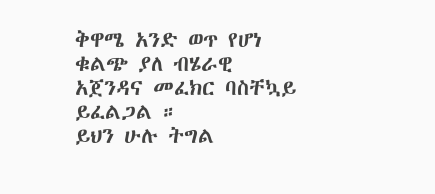ቅዋሜ አንድ ወጥ የሆነ ቁልጭ ያለ ብሄራዊ አጀንዳና መፈክር ባስቸኳይ ይፈልጋል ።
ይህን ሁሉ ትግል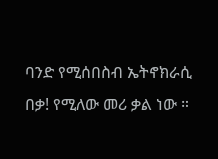ባንድ የሚሰበስብ ኤትኖክራሲ በቃ! የሚለው መሪ ቃል ነው ።